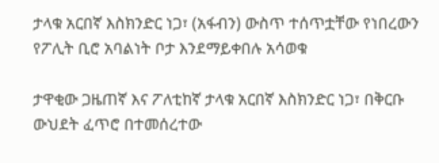ታላቁ አርበኛ እስክንድር ነጋ፣ (አፋብን) ውስጥ ተሰጥቷቸው የነበረውን የፖሊት ቢሮ አባልነት ቦታ እንደማይቀበሉ አሳወቁ

ታዋቂው ጋዜጠኛ እና ፖለቲከኛ ታላቁ አርበኛ እስክንድር ነጋ፣ በቅርቡ ውህደት ፈጥሮ በተመሰረተው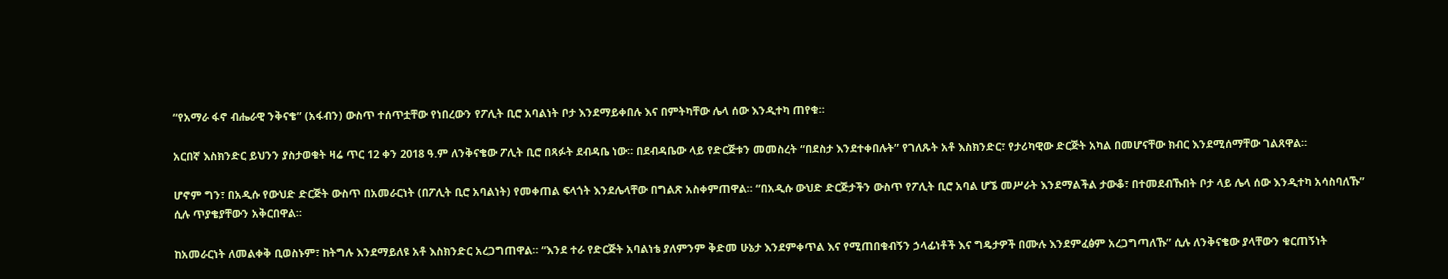“የአማራ ፋኖ ብሔራዊ ንቅናቄ” (አፋብን) ውስጥ ተሰጥቷቸው የነበረውን የፖሊት ቢሮ አባልነት ቦታ እንደማይቀበሉ እና በምትካቸው ሌላ ሰው እንዲተካ ጠየቁ።

አርበኛ እስክንድር ይህንን ያስታወቁት ዛሬ ጥር 12 ቀን 2018 ዓ.ም ለንቅናቄው ፖሊት ቢሮ በጻፉት ደብዳቤ ነው። በደብዳቤው ላይ የድርጅቱን መመስረት “በደስታ እንደተቀበሉት” የገለጹት አቶ እስክንድር፣ የታሪካዊው ድርጅት አካል በመሆናቸው ክብር እንደሚሰማቸው ገልጸዋል።

ሆኖም ግን፣ በአዲሱ የውህድ ድርጅት ውስጥ በአመራርነት (በፖሊት ቢሮ አባልነት) የመቀጠል ፍላጎት እንደሌላቸው በግልጽ አስቀምጠዋል። “በአዲሱ ውህድ ድርጅታችን ውስጥ የፖሊት ቢሮ አባል ሆኜ መሥራት እንደማልችል ታውቆ፣ በተመደብኹበት ቦታ ላይ ሌላ ሰው እንዲተካ አሳስባለኹ” ሲሉ ጥያቄያቸውን አቅርበዋል።

ከአመራርነት ለመልቀቅ ቢወስኑም፣ ከትግሉ እንደማይለዩ አቶ እስክንድር አረጋግጠዋል። “እንደ ተራ የድርጅት አባልነቴ ያለምንም ቅድመ ሁኔታ እንደምቀጥል እና የሚጠበቁብኝን ኃላፊነቶች እና ግዴታዎች በሙሉ እንደምፈፅም አረጋግጣለኹ” ሲሉ ለንቅናቄው ያላቸውን ቁርጠኝነት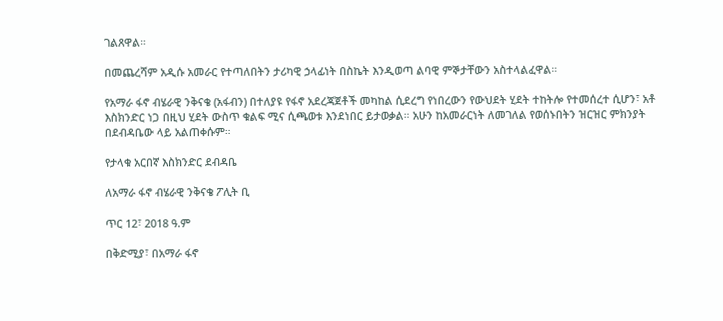ገልጸዋል።

በመጨረሻም አዲሱ አመራር የተጣለበትን ታሪካዊ ኃላፊነት በስኬት እንዲወጣ ልባዊ ምኞታቸውን አስተላልፈዋል።

የአማራ ፋኖ ብሄራዊ ንቅናቄ (አፋብን) በተለያዩ የፋኖ አደረጃጀቶች መካከል ሲደረግ የነበረውን የውህደት ሂደት ተከትሎ የተመሰረተ ሲሆን፣ አቶ እስክንድር ነጋ በዚህ ሂደት ውስጥ ቁልፍ ሚና ሲጫወቱ እንደነበር ይታወቃል። አሁን ከአመራርነት ለመገለል የወሰኑበትን ዝርዝር ምክንያት በደብዳቤው ላይ አልጠቀሱም።

የታላቁ አርበኛ እስክንድር ደብዳቤ

ለአማራ ፋኖ ብሄራዊ ንቅናቄ ፖሊት ቢ

ጥር 12፣ 2018 ዓ.ም

በቅድሚያ፣ በአማራ ፋኖ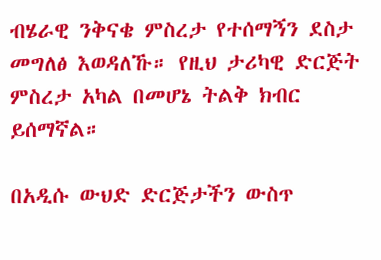ብሄራዊ ንቅናቄ ምስረታ የተሰማኝን ደስታ መግለፅ እወዳለኹ። የዚህ ታሪካዊ ድርጅት ምስረታ አካል በመሆኔ ትልቅ ክብር ይሰማኛል።

በአዲሱ ውህድ ድርጅታችን ውስጥ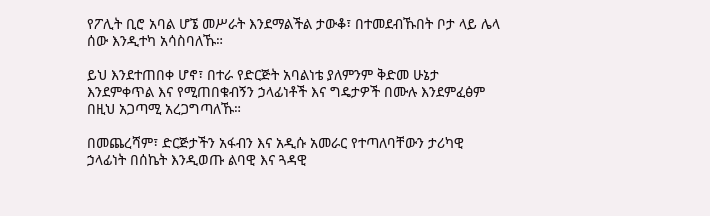የፖሊት ቢሮ አባል ሆኜ መሥራት እንደማልችል ታውቆ፣ በተመደብኹበት ቦታ ላይ ሌላ ሰው እንዲተካ አሳስባለኹ።

ይህ እንደተጠበቀ ሆኖ፣ በተራ የድርጅት አባልነቴ ያለምንም ቅድመ ሁኔታ እንደምቀጥል እና የሚጠበቁብኝን ኃላፊነቶች እና ግዴታዎች በሙሉ እንደምፈፅም በዚህ አጋጣሚ አረጋግጣለኹ።

በመጨረሻም፣ ድርጅታችን አፋብን እና አዲሱ አመራር የተጣለባቸውን ታሪካዊ ኃላፊነት በሰኬት እንዲወጡ ልባዊ እና ጓዳዊ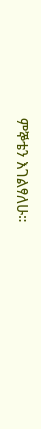ምኞቴን እገልፃለሁ።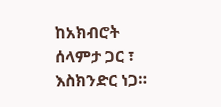ከአክብሮት ሰላምታ ጋር ፣
እስክንድር ነጋ።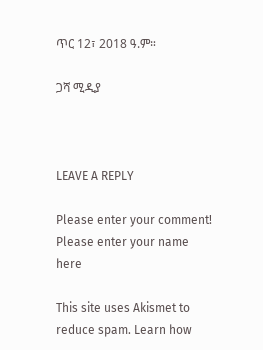ጥር 12፣ 2018 ዓ.ም።

ጋሻ ሚዲያ



LEAVE A REPLY

Please enter your comment!
Please enter your name here

This site uses Akismet to reduce spam. Learn how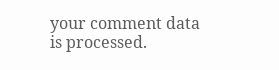your comment data is processed.